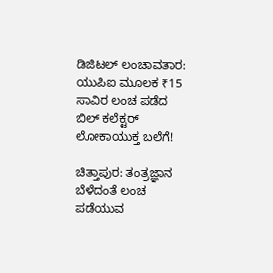ಡಿಜಿಟಲ್ ಲಂಚಾವತಾರ: ಯುಪಿಐ ಮೂಲಕ ₹15 ಸಾವಿರ ಲಂಚ ಪಡೆದ ಬಿಲ್ ಕಲೆಕ್ಟರ್ ಲೋಕಾಯುಕ್ತ ಬಲೆಗೆ!

ಚಿತ್ತಾಪುರ: ತಂತ್ರಜ್ಞಾನ ಬೆಳೆದಂತೆ ಲಂಚ ಪಡೆಯುವ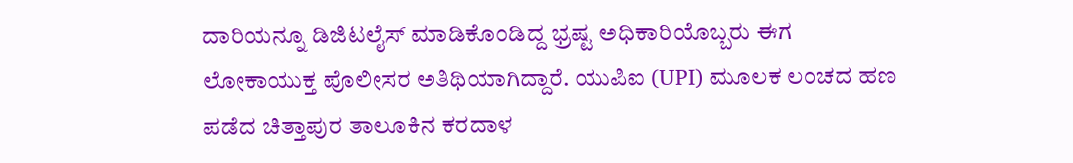ದಾರಿಯನ್ನೂ ಡಿಜಿಟಲೈಸ್ ಮಾಡಿಕೊಂಡಿದ್ದ ಭ್ರಷ್ಟ ಅಧಿಕಾರಿಯೊಬ್ಬರು ಈಗ ಲೋಕಾಯುಕ್ತ ಪೊಲೀಸರ ಅತಿಥಿಯಾಗಿದ್ದಾರೆ. ಯುಪಿಐ (UPI) ಮೂಲಕ ಲಂಚದ ಹಣ ಪಡೆದ ಚಿತ್ತಾಪುರ ತಾಲೂಕಿನ ಕರದಾಳ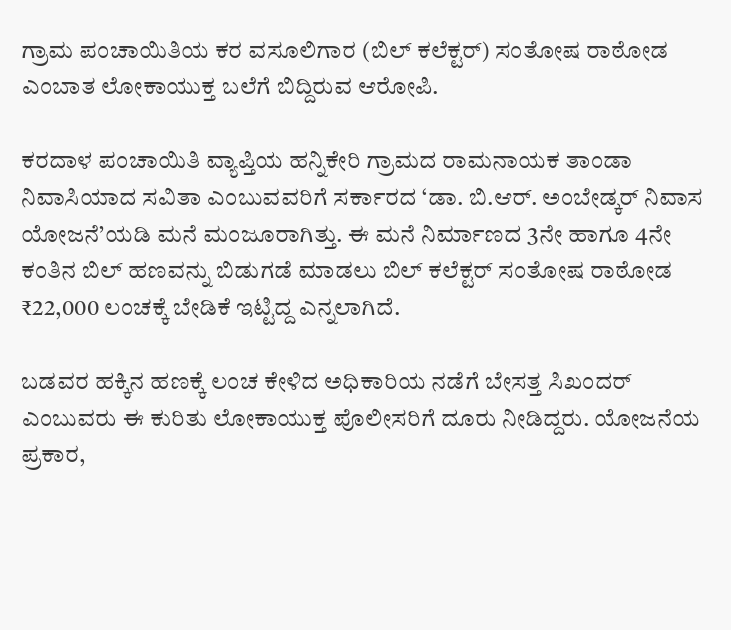ಗ್ರಾಮ ಪಂಚಾಯಿತಿಯ ಕರ ವಸೂಲಿಗಾರ (ಬಿಲ್ ಕಲೆಕ್ಟರ್) ಸಂತೋಷ ರಾಠೋಡ ಎಂಬಾತ ಲೋಕಾಯುಕ್ತ ಬಲೆಗೆ ಬಿದ್ದಿರುವ ಆರೋಪಿ.

ಕರದಾಳ ಪಂಚಾಯಿತಿ ವ್ಯಾಪ್ತಿಯ ಹನ್ನಿಕೇರಿ ಗ್ರಾಮದ ರಾಮನಾಯಕ ತಾಂಡಾ ನಿವಾಸಿಯಾದ ಸವಿತಾ ಎಂಬುವವರಿಗೆ ಸರ್ಕಾರದ ‘ಡಾ. ಬಿ.ಆರ್. ಅಂಬೇಡ್ಕ‌ರ್ ನಿವಾಸ ಯೋಜನೆ’ಯಡಿ ಮನೆ ಮಂಜೂರಾಗಿತ್ತು. ಈ ಮನೆ ನಿರ್ಮಾಣದ 3ನೇ ಹಾಗೂ 4ನೇ ಕಂತಿನ ಬಿಲ್ ಹಣವನ್ನು ಬಿಡುಗಡೆ ಮಾಡಲು ಬಿಲ್ ಕಲೆಕ್ಟರ್ ಸಂತೋಷ ರಾಠೋಡ ₹22,000 ಲಂಚಕ್ಕೆ ಬೇಡಿಕೆ ಇಟ್ಟಿದ್ದ ಎನ್ನಲಾಗಿದೆ.

ಬಡವರ ಹಕ್ಕಿನ ಹಣಕ್ಕೆ ಲಂಚ ಕೇಳಿದ ಅಧಿಕಾರಿಯ ನಡೆಗೆ ಬೇಸತ್ತ ಸಿಖಂದರ್‌ ಎಂಬುವರು ಈ ಕುರಿತು ಲೋಕಾಯುಕ್ತ ಪೊಲೀಸರಿಗೆ ದೂರು ನೀಡಿದ್ದರು. ಯೋಜನೆಯ ಪ್ರಕಾರ,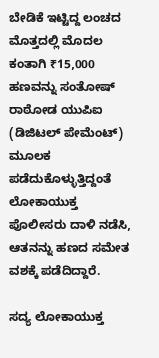ಬೇಡಿಕೆ ಇಟ್ಟಿದ್ದ ಲಂಚದ ಮೊತ್ತದಲ್ಲಿ ಮೊದಲ ಕಂತಾಗಿ ₹15,000 ಹಣವನ್ನು ಸಂತೋಷ್ ರಾಠೋಡ ಯುಪಿಐ (ಡಿಜಿಟಲ್ ಪೇಮೆಂಟ್) ಮೂಲಕ ಪಡೆದುಕೊಳ್ಳುತ್ತಿದ್ದಂತೆ ಲೋಕಾಯುಕ್ತ ಪೊಲೀಸರು ದಾಳಿ ನಡೆಸಿ, ಆತನನ್ನು ಹಣದ ಸಮೇತ ವಶಕ್ಕೆ ಪಡೆದಿದ್ದಾರೆ.

ಸದ್ಯ ಲೋಕಾಯುಕ್ತ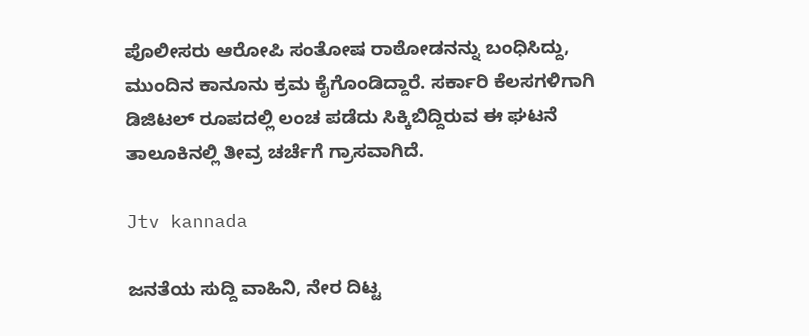ಪೊಲೀಸರು ಆರೋಪಿ ಸಂತೋಷ ರಾಠೋಡನನ್ನು ಬಂಧಿಸಿದ್ದು, ಮುಂದಿನ ಕಾನೂನು ಕ್ರಮ ಕೈಗೊಂಡಿದ್ದಾರೆ. ಸರ್ಕಾರಿ ಕೆಲಸಗಳಿಗಾಗಿ ಡಿಜಿಟಲ್ ರೂಪದಲ್ಲಿ ಲಂಚ ಪಡೆದು ಸಿಕ್ಕಿಬಿದ್ದಿರುವ ಈ ಘಟನೆ ತಾಲೂಕಿನಲ್ಲಿ ತೀವ್ರ ಚರ್ಚೆಗೆ ಗ್ರಾಸವಾಗಿದೆ.

Jtv kannada

ಜನತೆಯ ಸುದ್ದಿ ವಾಹಿನಿ, ನೇರ ದಿಟ್ಟ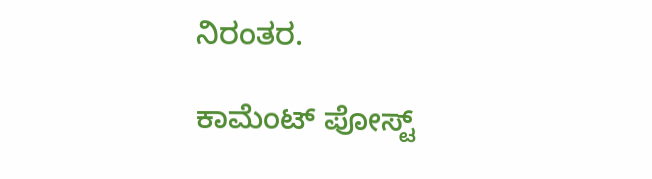ನಿರಂತರ.

ಕಾಮೆಂಟ್‌‌ ಪೋಸ್ಟ್‌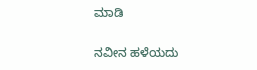ಮಾಡಿ

ನವೀನ ಹಳೆಯದು